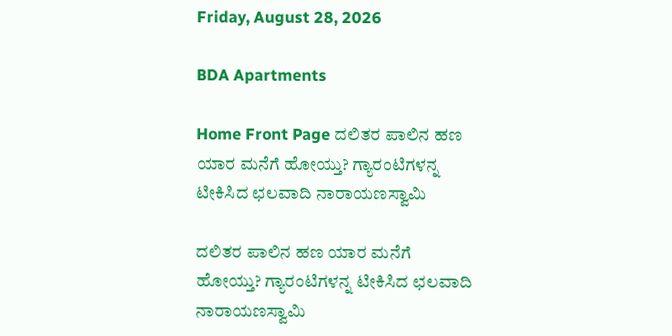Friday, August 28, 2026

BDA Apartments

Home Front Page ದಲಿತರ ಪಾಲಿನ ಹಣ ಯಾರ ಮನೆಗೆ ಹೋಯ್ತು? ಗ್ಯಾರಂಟಿಗಳನ್ನ ಟೀಕಿಸಿದ ಛಲವಾದಿ ನಾರಾಯಣಸ್ವಾಮಿ

ದಲಿತರ ಪಾಲಿನ ಹಣ ಯಾರ ಮನೆಗೆ ಹೋಯ್ತು? ಗ್ಯಾರಂಟಿಗಳನ್ನ ಟೀಕಿಸಿದ ಛಲವಾದಿ ನಾರಾಯಣಸ್ವಾಮಿ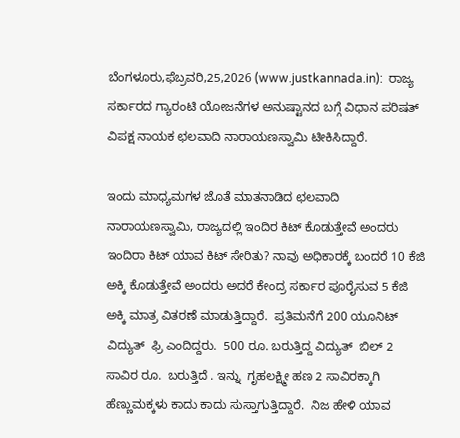ಬೆಂಗಳೂರು,ಫೆಬ್ರವರಿ,25,2026 (www.justkannada.in):  ರಾಜ್ಯ ಸರ್ಕಾರದ ಗ್ಯಾರಂಟಿ ಯೋಜನೆಗಳ ಅನುಷ್ಟಾನದ ಬಗ್ಗೆ ವಿಧಾನ ಪರಿಷತ್ ವಿಪಕ್ಷ ನಾಯಕ ಛಲವಾದಿ ನಾರಾಯಣಸ್ವಾಮಿ ಟೀಕಿಸಿದ್ದಾರೆ.

ಇಂದು ಮಾಧ್ಯಮಗಳ ಜೊತೆ ಮಾತನಾಡಿದ ಛಲವಾದಿ ನಾರಾಯಣಸ್ವಾಮಿ, ರಾಜ್ಯದಲ್ಲಿ ಇಂದಿರ ಕಿಟ್ ಕೊಡುತ್ತೇವೆ ಅಂದರು ಇಂದಿರಾ ಕಿಟ್ ಯಾವ ಕಿಟ್ ಸೇರಿತು? ನಾವು ಅಧಿಕಾರಕ್ಕೆ ಬಂದರೆ 10 ಕೆಜಿ ಅಕ್ಕಿ ಕೊಡುತ್ತೇವೆ ಅಂದರು ಅದರೆ ಕೇಂದ್ರ ಸರ್ಕಾರ ಪೂರೈಸುವ 5 ಕೆಜಿ ಅಕ್ಕಿ ಮಾತ್ರ ವಿತರಣೆ ಮಾಡುತ್ತಿದ್ದಾರೆ.  ಪ್ರತಿಮನೆಗೆ 200 ಯೂನಿಟ್ ವಿದ್ಯುತ್  ಫ್ರಿ ಎಂದಿದ್ದರು.  500 ರೂ. ಬರುತ್ತಿದ್ದ ವಿದ್ಯುತ್  ಬಿಲ್ 2 ಸಾವಿರ ರೂ.  ಬರುತ್ತಿದೆ . ಇನ್ನು  ಗೃಹಲಕ್ಷ್ಮೀ ಹಣ 2 ಸಾವಿರಕ್ಕಾಗಿ ಹೆಣ್ಣುಮಕ್ಕಳು ಕಾದು ಕಾದು ಸುಸ್ತಾಗುತ್ತಿದ್ದಾರೆ.  ನಿಜ ಹೇಳಿ ಯಾವ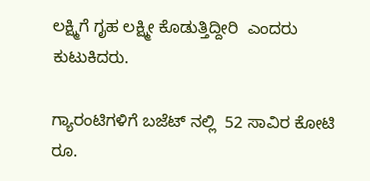ಲಕ್ಷ್ಮಿಗೆ ಗೃಹ ಲಕ್ಷ್ಮೀ ಕೊಡುತ್ತಿದ್ದೀರಿ  ಎಂದರು ಕುಟುಕಿದರು.

ಗ್ಯಾರಂಟಿಗಳಿಗೆ ಬಜೆಟ್ ನಲ್ಲಿ  52 ಸಾವಿರ ಕೋಟಿ ರೂ.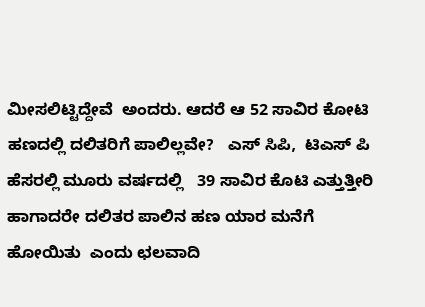ಮೀಸಲಿಟ್ಟಿದ್ದೇವೆ  ಅಂದರು. ಆದರೆ ಆ 52 ಸಾವಿರ ಕೋಟಿ ಹಣದಲ್ಲಿ ದಲಿತರಿಗೆ ಪಾಲಿಲ್ಲವೇ?   ಎಸ್ ಸಿಪಿ,  ಟಿಎಸ್ ಪಿ ಹೆಸರಲ್ಲಿ ಮೂರು ವರ್ಷದಲ್ಲಿ   39 ಸಾವಿರ ಕೊಟಿ ಎತ್ತುತ್ತೀರಿ ಹಾಗಾದರೇ ದಲಿತರ ಪಾಲಿನ ಹಣ ಯಾರ ಮನೆಗೆ ಹೋಯಿತು  ಎಂದು ಛಲವಾದಿ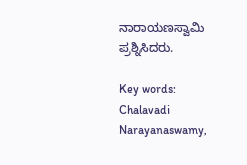ನಾರಾಯಣಸ್ವಾಮಿ ಪ್ರಶ್ನಿಸಿದರು.

Key words: Chalavadi Narayanaswamy,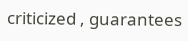criticized , guarantees